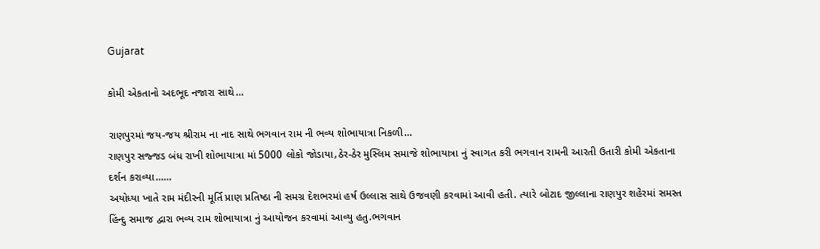Gujarat

કોમી એકતાનો અદભૂદ નજારા સાથે…

રાણપુરમાં જય-જય શ્રીરામ ના નાદ સાથે ભગવાન રામ ની ભવ્ય શોભાયાત્રા નિકળી…
રાણપુર સજ્જડ બંધ રાખી શોભાયાત્રા માં 5000 લોકો જોડાયા,ઠેર-ઠેર મુસ્લિમ સમાજે શોભાયાત્રા નું સ્વાગત કરી ભગવાન રામની આરતી ઉતારી કોમી એકતાના દર્શન કરાવ્યા……
અયોધ્યા ખાતે રામ મંદીરની મૂર્તિ પ્રાણ પ્રતિષ્ઠા ની સમગ્ર દેશભરમાં હર્ષ ઉલ્લાસ સાથે ઉજવણી કરવામાં આવી હતી. ત્યારે બોટાદ જીલ્લાના રાણપુર શહેરમાં સમસ્ત હિંન્દુ સમાજ દ્વારા ભવ્ય રામ શોભાયાત્રા નું આયોજન કરવામાં આવ્યુ હતુ.ભગવાન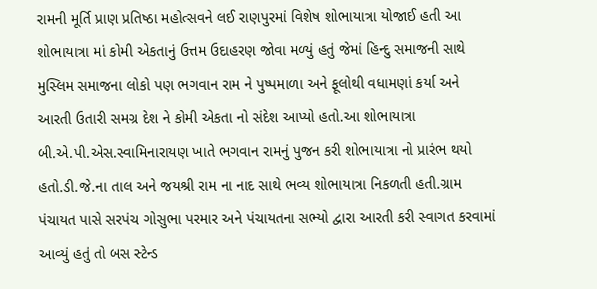રામની મૂર્તિ પ્રાણ પ્રતિષ્ઠા મહોત્સવને લઈ રાણપુરમાં વિશેષ શોભાયાત્રા યોજાઈ હતી આ શોભાયાત્રા માં કોમી એકતાનું ઉત્તમ ઉદાહરણ જોવા મળ્યું હતું જેમાં હિન્દુ સમાજની સાથે મુસ્લિમ સમાજના લોકો પણ ભગવાન રામ ને પુષ્પમાળા અને ફૂલોથી વધામણાં કર્યા અને આરતી ઉતારી સમગ્ર દેશ ને કોમી એકતા નો સંદેશ આપ્યો હતો.આ શોભાયાત્રા બી.એ.પી.એસ.સ્વામિનારાયણ ખાતે ભગવાન રામનું પુજન કરી શોભાયાત્રા નો પ્રારંભ થયો હતો.ડી.જે.ના તાલ અને જયશ્રી રામ ના નાદ સાથે ભવ્ય શોભાયાત્રા નિકળતી હતી.ગ્રામ પંચાયત પાસે સરપંચ ગોસુભા પરમાર અને પંચાયતના સભ્યો દ્વારા આરતી કરી સ્વાગત કરવામાં આવ્યું હતું તો બસ સ્ટેન્ડ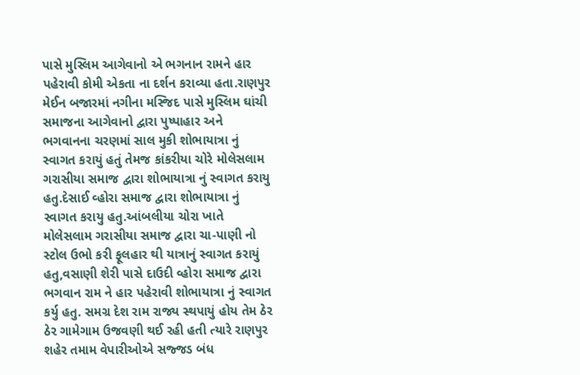પાસે મુસ્લિમ આગેવાનો એ ભગનાન રામને હાર પહેરાવી કોમી એકતા ના દર્શન કરાવ્યા હતા.રાણપુર મેઈન બજારમાં નગીના મસ્જિદ પાસે મુસ્લિમ ઘાંચી સમાજના આગેવાનો દ્વારા પુષ્પાહાર અને ભગવાનના ચરણમાં સાલ મુકી શોભાયાત્રા નું સ્વાગત કરાયું હતું તેમજ કાંકરીયા ચોરે મોલેસલામ ગરાસીયા સમાજ દ્વારા શોભાયાત્રા નું સ્વાગત કરાયુ હતુ.દેસાઈ વ્હોરા સમાજ દ્વારા શોભાયાત્રા નું સ્વાગત કરાયુ હતુ.આંબલીયા ચોરા ખાતે મોલેસલામ ગરાસીયા સમાજ દ્વારા ચા-પાણી નો સ્ટોલ ઉભો કરી ફૂલહાર થી યાત્રાનું સ્વાગત કરાયું હતુ,વસાણી શેરી પાસે દાઉદી વ્હોરા સમાજ દ્વારા ભગવાન રામ ને હાર પહેરાવી શોભાયાત્રા નું સ્વાગત કર્યુ હતુ. સમગ્ર દેશ રામ રાજ્ય સ્થપાયું હોય તેમ ઠેર ઠેર ગામેગામ ઉજવણી થઈ રહી હતી ત્યારે રાણપુર શહેર તમામ વેપારીઓએ સજ્જડ બંધ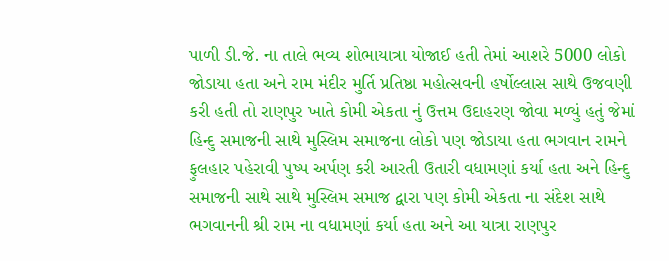પાળી ડી.જે. ના તાલે ભવ્ય શોભાયાત્રા યોજાઈ હતી તેમાં આશરે 5000 લોકો જોડાયા હતા અને રામ મંદીર મુર્તિ પ્રતિષ્ઠા મહોત્સવની હર્ષોલ્લાસ સાથે ઉજવણી કરી હતી તો રાણપુર ખાતે કોમી એકતા નું ઉત્તમ ઉદાહરણ જોવા મળ્યું હતું જેમાં હિન્દુ સમાજની સાથે મુસ્લિમ સમાજના લોકો પણ જોડાયા હતા ભગવાન રામને ફુલહાર પહેરાવી પુષ્પ અર્પણ કરી આરતી ઉતારી વધામણાં કર્યા હતા અને હિન્દુ સમાજની સાથે સાથે મુસ્લિમ સમાજ દ્વારા પણ કોમી એકતા ના સંદેશ સાથે ભગવાનની શ્રી રામ ના વધામણાં કર્યા હતા અને આ યાત્રા રાણપુર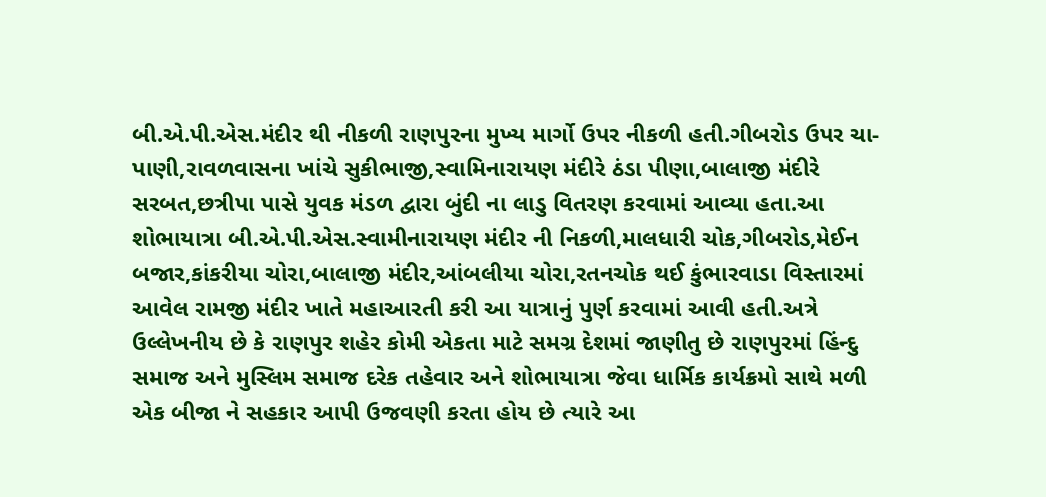બી.એ.પી.એસ.મંદીર થી નીકળી રાણપુરના મુખ્ય માર્ગો ઉપર નીકળી હતી.ગીબરોડ ઉપર ચા-પાણી,રાવળવાસના ખાંચે સુકીભાજી,સ્વામિનારાયણ મંદીરે ઠંડા પીણા,બાલાજી મંદીરે સરબત,છત્રીપા પાસે યુવક મંડળ દ્વારા બુંદી ના લાડુ વિતરણ કરવામાં આવ્યા હતા.આ શોભાયાત્રા બી.એ.પી.એસ.સ્વામીનારાયણ મંદીર ની નિકળી,માલધારી ચોક,ગીબરોડ,મેઈન બજાર,કાંકરીયા ચોરા,બાલાજી મંદીર,આંબલીયા ચોરા,રતનચોક થઈ કુંભારવાડા વિસ્તારમાં આવેલ રામજી મંદીર ખાતે મહાઆરતી કરી આ યાત્રાનું પુર્ણ કરવામાં આવી હતી.અત્રે ઉલ્લેખનીય છે કે રાણપુર શહેર કોમી એકતા માટે સમગ્ર દેશમાં જાણીતુ છે રાણપુરમાં હિંન્દુ સમાજ અને મુસ્લિમ સમાજ દરેક તહેવાર અને શોભાયાત્રા જેવા ધાર્મિક કાર્યક્રમો સાથે મળી એક બીજા ને સહકાર આપી ઉજવણી કરતા હોય છે ત્યારે આ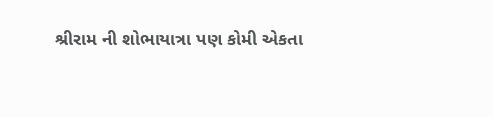શ્રીરામ ની શોભાયાત્રા પણ કોમી એકતા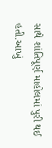સાથે શાંતિપૂર્ણ માહોલમાં પુરી થઈ હતી.આખું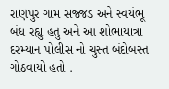રાણપુર ગામ સજ્જડ અને સ્વયંભૂ બંધ રહ્યુ હતુ અને આ શોભાયાત્રા દરમ્યાન પોલીસ નો ચુસ્ત બંદોબસ્ત ગોઠવાયો હતો .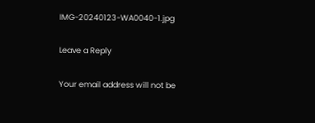IMG-20240123-WA0040-1.jpg

Leave a Reply

Your email address will not be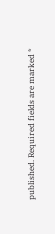published. Required fields are marked *